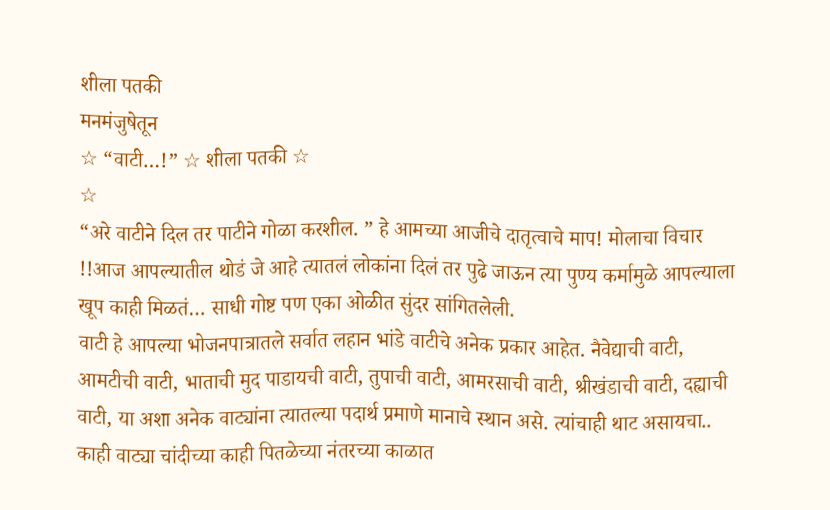शीला पतकी
मनमंजुषेतून
☆ “वाटी…!” ☆ शीला पतकी ☆
☆
“अरे वाटीने दिल तर पाटीने गोळा करशील. ” हे आमच्या आजीचे दातृत्वाचे माप! मोलाचा विचार !!आज आपल्यातील थोडं जे आहे त्यातलं लोकांना दिलं तर पुढे जाऊन त्या पुण्य कर्मामुळे आपल्याला खूप काही मिळतं… साधी गोष्ट पण एका ओळीत सुंदर सांगितलेली.
वाटी हे आपल्या भोजनपात्रातले सर्वात लहान भांडे वाटीचे अनेक प्रकार आहेत. नैवेद्याची वाटी, आमटीची वाटी, भाताची मुद पाडायची वाटी, तुपाची वाटी, आमरसाची वाटी, श्रीखंडाची वाटी, दह्याची वाटी, या अशा अनेक वाट्यांना त्यातल्या पदार्थ प्रमाणे मानाचे स्थान असे. त्यांचाही थाट असायचा.. काही वाट्या चांदीच्या काही पितळेच्या नंतरच्या काळात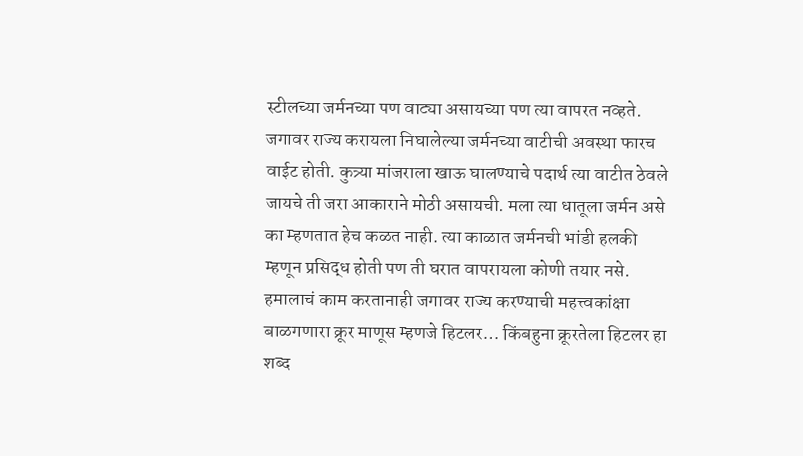स्टीलच्या जर्मनच्या पण वाट्या असायच्या पण त्या वापरत नव्हते. जगावर राज्य करायला निघालेल्या जर्मनच्या वाटीची अवस्था फारच वाईट होती. कुत्र्या मांजराला खाऊ घालण्याचे पदार्थ त्या वाटीत ठेवले जायचे ती जरा आकाराने मोठी असायची. मला त्या धातूला जर्मन असे का म्हणतात हेच कळत नाही. त्या काळात जर्मनची भांडी हलकी म्हणून प्रसिद्ध होती पण ती घरात वापरायला कोणी तयार नसे. हमालाचं काम करतानाही जगावर राज्य करण्याची महत्त्वकांक्षा बाळगणारा क्रूर माणूस म्हणजे हिटलर… किंबहुना क्रूरतेला हिटलर हा शब्द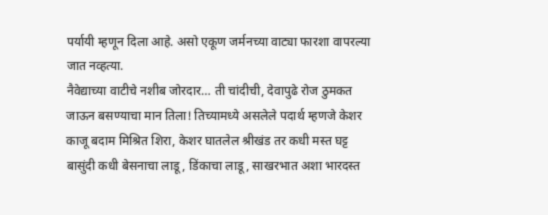पर्यायी म्हणून दिला आहे. असो एकूण जर्मनच्या वाट्या फारशा वापरल्या जात नव्हत्या.
नैवेद्याच्या वाटीचे नशीब जोरदार… ती चांदीची, देवापुढे रोज ठुमकत जाऊन बसण्याचा मान तिला! तिच्यामध्ये असलेले पदार्थ म्हणजे केशर काजू बदाम मिश्रित शिरा, केशर घातलेल श्रीखंड तर कधी मस्त घट्ट बासुंदी कधी बेसनाचा लाडू, डिंकाचा लाडू, साखरभात अशा भारदस्त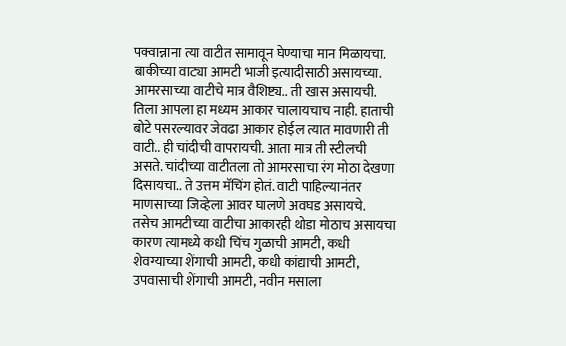पक्वान्नाना त्या वाटीत सामावून घेण्याचा मान मिळायचा. बाकीच्या वाट्या आमटी भाजी इत्यादीसाठी असायच्या.
आमरसाच्या वाटीचे मात्र वैशिष्ट्य.. ती खास असायची. तिला आपला हा मध्यम आकार चालायचाच नाही. हाताची बोटे पसरल्यावर जेवढा आकार होईल त्यात मावणारी ती वाटी.. ही चांदीची वापरायची. आता मात्र ती स्टीलची असते. चांदीच्या वाटीतला तो आमरसाचा रंग मोठा देखणा दिसायचा.. ते उत्तम मॅचिंग होतं. वाटी पाहिल्यानंतर माणसाच्या जिव्हेला आवर घालणे अवघड असायचे.
तसेच आमटीच्या वाटीचा आकारही थोडा मोठाच असायचा कारण त्यामध्ये कधी चिंच गुळाची आमटी, कधी शेवग्याच्या शेंगाची आमटी, कधी कांद्याची आमटी, उपवासाची शेंगाची आमटी, नवीन मसाला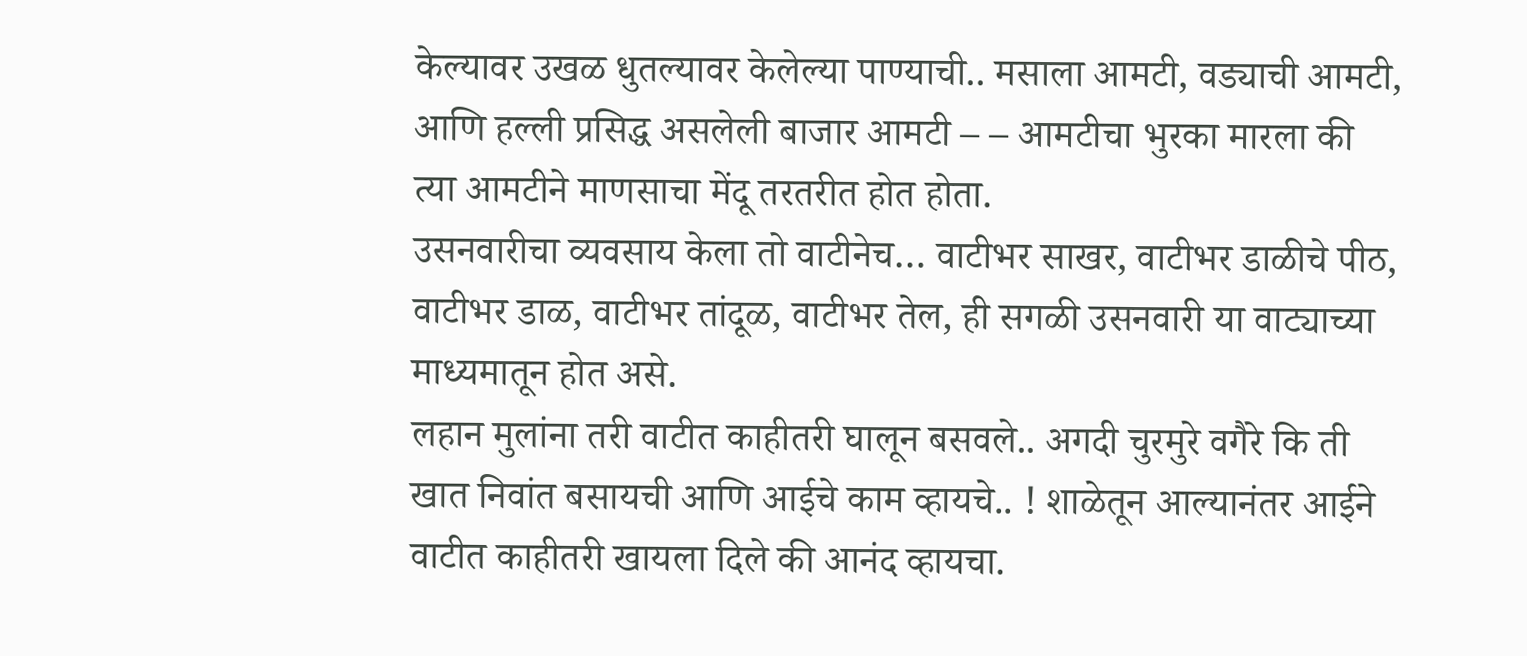केल्यावर उखळ धुतल्यावर केलेल्या पाण्याची.. मसाला आमटी, वड्याची आमटी, आणि हल्ली प्रसिद्ध असलेली बाजार आमटी – – आमटीचा भुरका मारला की त्या आमटीने माणसाचा मेंदू तरतरीत होत होता.
उसनवारीचा व्यवसाय केला तो वाटीनेच… वाटीभर साखर, वाटीभर डाळीचे पीठ, वाटीभर डाळ, वाटीभर तांदूळ, वाटीभर तेल, ही सगळी उसनवारी या वाट्याच्या माध्यमातून होत असे.
लहान मुलांना तरी वाटीत काहीतरी घालून बसवले.. अगदी चुरमुरे वगैरे कि ती खात निवांत बसायची आणि आईचे काम व्हायचे.. ! शाळेतून आल्यानंतर आईने वाटीत काहीतरी खायला दिले की आनंद व्हायचा.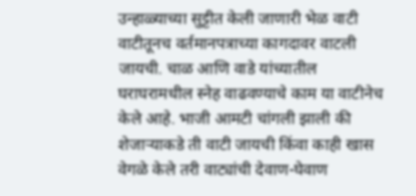उन्हाळ्याच्या सुट्टीत केली जाणारी भेळ वाटी वाटीतूनच वर्तमानपत्राच्या कागदावर वाटली जायची. चाळ आणि वाडे यांच्यातील घराघरामधील स्नेह वाढवण्याचे काम या वाटीनेच केले आहे. भाजी आमटी चांगली झाली की शेजाऱ्याकडे ती वाटी जायची किंवा काही खास वेगळे केले तरी वाट्यांची देवाण-घेवाण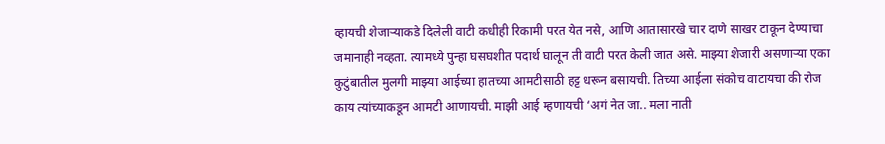व्हायची शेजाऱ्याकडे दिलेली वाटी कधीही रिकामी परत येत नसे, आणि आतासारखे चार दाणे साखर टाकून देण्याचा जमानाही नव्हता. त्यामध्ये पुन्हा घसघशीत पदार्थ घालून ती वाटी परत केली जात असे. माझ्या शेजारी असणाऱ्या एका कुटुंबातील मुलगी माझ्या आईच्या हातच्या आमटीसाठी हट्ट धरून बसायची. तिच्या आईला संकोच वाटायचा की रोज काय त्यांच्याकडून आमटी आणायची. माझी आई म्हणायची ‘अगं नेत जा.. मला नाती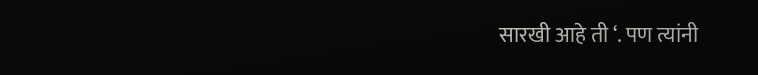सारखी आहे ती ‘. पण त्यांनी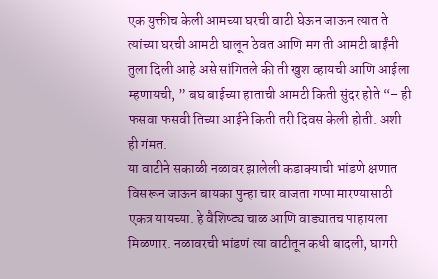एक युक्तीच केली आमच्या घरची वाटी घेऊन जाऊन त्यात ते त्यांच्या घरची आमटी घालून ठेवत आणि मग ती आमटी बाईंनी तुला दिली आहे असे सांगितले की ती खुश व्हायची आणि आईला म्हणायची, ” बघ बाईच्या हाताची आमटी किती सुंदर होते “– ही फसवा फसवी तिच्या आईने किती तरी दिवस केली होती. अशी ही गंमत.
या वाटीने सकाळी नळावर झालेली कडाक्याची भांडणे क्षणात विसरून जाऊन बायका पुन्हा चार वाजता गप्पा मारण्यासाठी एकत्र यायच्या. हे वैशिष्ट्य चाळ आणि वाड्यातच पाहायला मिळणार. नळावरची भांडणं त्या वाटीतून कधी बादली, घागरी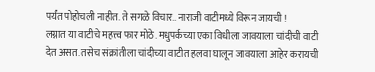पर्यंत पोहोचली नाहीत. ते सगळे विचार.. नाराजी वाटीमध्ये विरून जायची !
लग्नात या वाटीचे महत्त्व फार मोठे. मधुपर्कच्या एका विधीला जावयाला चांदीची वाटी देत असत. तसेच संक्रांतीला चांदीच्या वाटीत हलवा घालून जावयाला आहेर करायची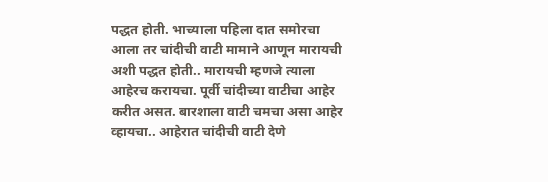पद्धत होती. भाच्याला पहिला दात समोरचा आला तर चांदीची वाटी मामाने आणून मारायची अशी पद्धत होती.. मारायची म्हणजे त्याला आहेरच करायचा. पूर्वी चांदीच्या वाटीचा आहेर करीत असत. बारशाला वाटी चमचा असा आहेर व्हायचा.. आहेरात चांदीची वाटी देणे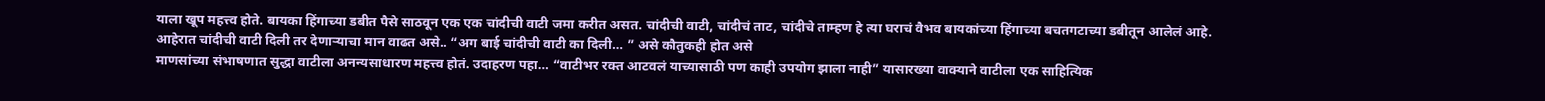याला खूप महत्त्व होते. बायका हिंगाच्या डबीत पैसे साठवून एक एक चांदीची वाटी जमा करीत असत. चांदीची वाटी, चांदीचं ताट, चांदीचे ताम्हण हे त्या घराचं वैभव बायकांच्या हिंगाच्या बचतगटाच्या डबीतून आलेलं आहे. आहेरात चांदीची वाटी दिली तर देणाऱ्याचा मान वाढत असे.. “अग बाई चांदीची वाटी का दिली… ” असे कौतुकही होत असे
माणसांच्या संभाषणात सुद्धा वाटीला अनन्यसाधारण महत्त्व होतं. उदाहरण पहा… “वाटीभर रक्त आटवलं याच्यासाठी पण काही उपयोग झाला नाही” यासारख्या वाक्याने वाटीला एक साहित्यिक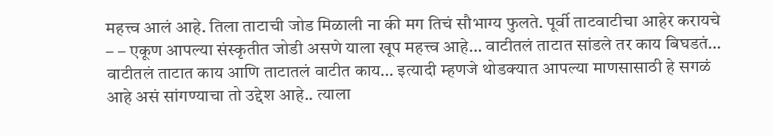महत्त्व आलं आहे. तिला ताटाची जोड मिळाली ना की मग तिचं सौभाग्य फुलते. पूर्वी ताटवाटीचा आहेर करायचे – – एकूण आपल्या संस्कृतीत जोडी असणे याला खूप महत्त्व आहे… वाटीतलं ताटात सांडले तर काय बिघडतं… वाटीतलं ताटात काय आणि ताटातलं वाटीत काय… इत्यादी म्हणजे थोडक्यात आपल्या माणसासाठी हे सगळं आहे असं सांगण्याचा तो उद्देश आहे.. त्याला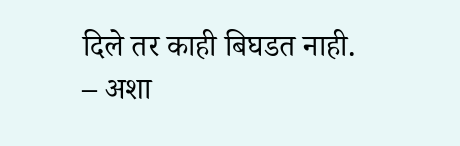दिले तर काही बिघडत नाही.
– अशा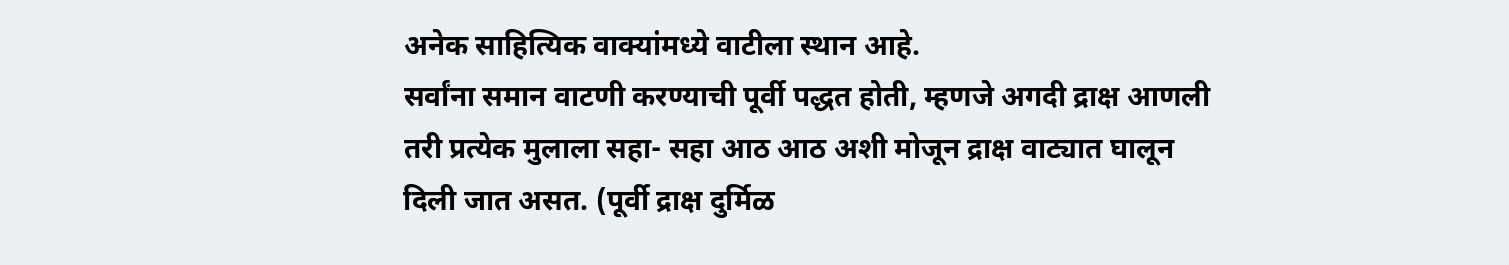अनेक साहित्यिक वाक्यांमध्ये वाटीला स्थान आहे.
सर्वांना समान वाटणी करण्याची पूर्वी पद्धत होती, म्हणजे अगदी द्राक्ष आणली तरी प्रत्येक मुलाला सहा- सहा आठ आठ अशी मोजून द्राक्ष वाट्यात घालून दिली जात असत. (पूर्वी द्राक्ष दुर्मिळ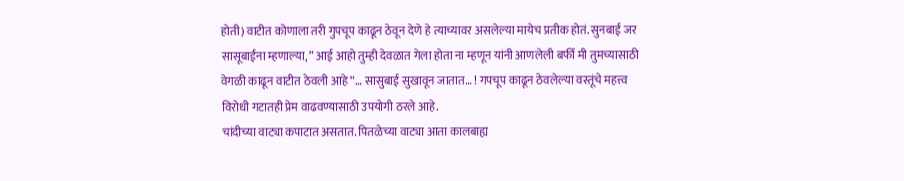होती) वाटीत कोणाला तरी गुपचूप काढून ठेवून देणे हे त्याच्यावर असलेल्या मायेच प्रतीक होतं. सुनबाई जर सासूबाईंना म्हणाल्या, ” आई आहो तुम्ही देवळात गेला होता ना म्हणून यांनी आणलेली बर्फी मी तुमच्यासाठी वेगळी काढून वाटीत ठेवली आहे “… सासुबाई सुखावून जातात… ! गपचूप काढून ठेवलेल्या वस्तूंचे महत्त्व विरोधी गटातही प्रेम वाढवण्यासाठी उपयोगी ठरले आहे.
चांदीच्या वाट्या कपाटात असतात. पितळेच्या वाट्या आता कालबाह्य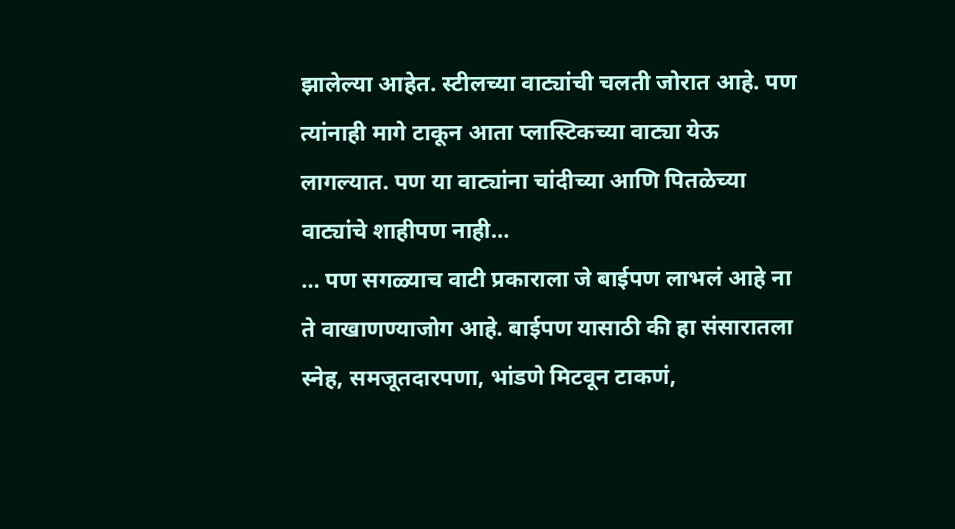झालेल्या आहेत. स्टीलच्या वाट्यांची चलती जोरात आहे. पण त्यांनाही मागे टाकून आता प्लास्टिकच्या वाट्या येऊ लागल्यात. पण या वाट्यांना चांदीच्या आणि पितळेच्या वाट्यांचे शाहीपण नाही…
… पण सगळ्याच वाटी प्रकाराला जे बाईपण लाभलं आहे ना ते वाखाणण्याजोग आहे. बाईपण यासाठी की हा संसारातला स्नेह, समजूतदारपणा, भांडणे मिटवून टाकणं,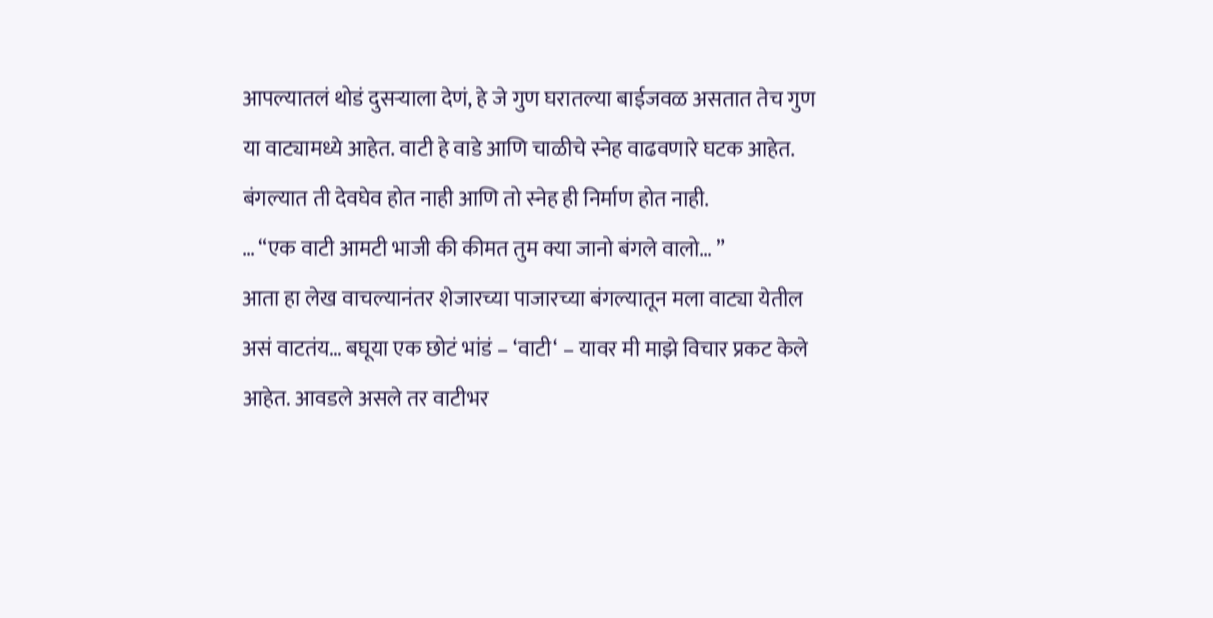आपल्यातलं थोडं दुसऱ्याला देणं, हे जे गुण घरातल्या बाईजवळ असतात तेच गुण या वाट्यामध्ये आहेत. वाटी हे वाडे आणि चाळीचे स्नेह वाढवणारे घटक आहेत. बंगल्यात ती देवघेव होत नाही आणि तो स्नेह ही निर्माण होत नाही.
… “एक वाटी आमटी भाजी की कीमत तुम क्या जानो बंगले वालो… ”
आता हा लेख वाचल्यानंतर शेजारच्या पाजारच्या बंगल्यातून मला वाट्या येतील असं वाटतंय… बघूया एक छोटं भांडं – ‘वाटी‘ – यावर मी माझे विचार प्रकट केले आहेत. आवडले असले तर वाटीभर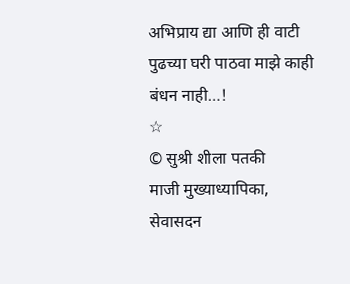अभिप्राय द्या आणि ही वाटी पुढच्या घरी पाठवा माझे काही बंधन नाही…!
☆
© सुश्री शीला पतकी
माजी मुख्याध्यापिका, सेवासदन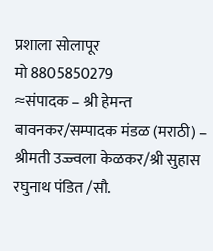प्रशाला सोलापूर
मो 8805850279
≈संपादक – श्री हेमन्त बावनकर/सम्पादक मंडळ (मराठी) – श्रीमती उज्ज्वला केळकर/श्री सुहास रघुनाथ पंडित /सौ.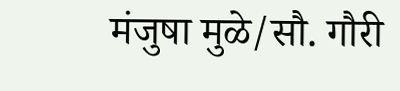मंजुषा मुळे/सौ. गौरी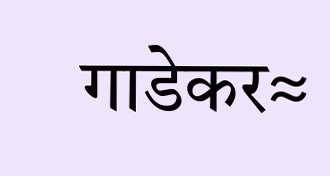गाडेकर≈